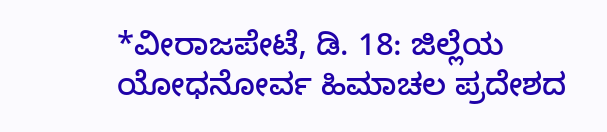*ವೀರಾಜಪೇಟೆ, ಡಿ. 18: ಜಿಲ್ಲೆಯ ಯೋಧನೋರ್ವ ಹಿಮಾಚಲ ಪ್ರದೇಶದ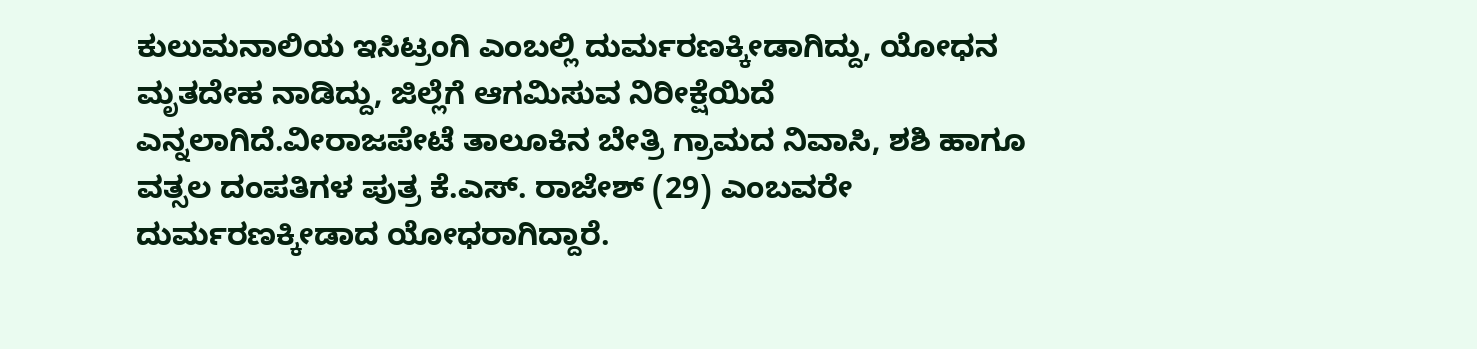ಕುಲುಮನಾಲಿಯ ಇಸಿಟ್ರಂಗಿ ಎಂಬಲ್ಲಿ ದುರ್ಮರಣಕ್ಕೀಡಾಗಿದ್ದು, ಯೋಧನ ಮೃತದೇಹ ನಾಡಿದ್ದು, ಜಿಲ್ಲೆಗೆ ಆಗಮಿಸುವ ನಿರೀಕ್ಷೆಯಿದೆ ಎನ್ನಲಾಗಿದೆ.ವೀರಾಜಪೇಟೆ ತಾಲೂಕಿನ ಬೇತ್ರಿ ಗ್ರಾಮದ ನಿವಾಸಿ, ಶಶಿ ಹಾಗೂ ವತ್ಸಲ ದಂಪತಿಗಳ ಪುತ್ರ ಕೆ.ಎಸ್. ರಾಜೇಶ್ (29) ಎಂಬವರೇ ದುರ್ಮರಣಕ್ಕೀಡಾದ ಯೋಧರಾಗಿದ್ದಾರೆ.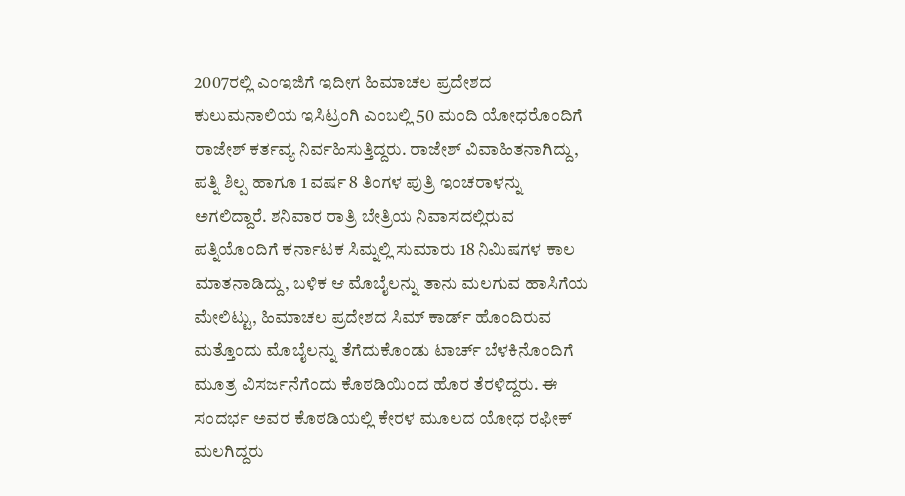2007ರಲ್ಲಿ ಎಂಇಜಿಗೆ ಇದೀಗ ಹಿಮಾಚಲ ಪ್ರದೇಶದ ಕುಲುಮನಾಲಿಯ ಇಸಿಟ್ರಂಗಿ ಎಂಬಲ್ಲಿ 50 ಮಂದಿ ಯೋಧರೊಂದಿಗೆ ರಾಜೇಶ್ ಕರ್ತವ್ಯ ನಿರ್ವಹಿಸುತ್ತಿದ್ದರು. ರಾಜೇಶ್ ವಿವಾಹಿತನಾಗಿದ್ದು, ಪತ್ನಿ ಶಿಲ್ಪ ಹಾಗೂ 1 ವರ್ಷ 8 ತಿಂಗಳ ಪುತ್ರಿ ಇಂಚರಾಳನ್ನು ಅಗಲಿದ್ದಾರೆ. ಶನಿವಾರ ರಾತ್ರಿ ಬೇತ್ರಿಯ ನಿವಾಸದಲ್ಲಿರುವ ಪತ್ನಿಯೊಂದಿಗೆ ಕರ್ನಾಟಕ ಸಿಮ್ನಲ್ಲಿ ಸುಮಾರು 18 ನಿಮಿಷಗಳ ಕಾಲ ಮಾತನಾಡಿದ್ದು, ಬಳಿಕ ಆ ಮೊಬೈಲನ್ನು ತಾನು ಮಲಗುವ ಹಾಸಿಗೆಯ ಮೇಲಿಟ್ಟು, ಹಿಮಾಚಲ ಪ್ರದೇಶದ ಸಿಮ್ ಕಾರ್ಡ್ ಹೊಂದಿರುವ ಮತ್ತೊಂದು ಮೊಬೈಲನ್ನು ತೆಗೆದುಕೊಂಡು ಟಾರ್ಚ್ ಬೆಳಕಿನೊಂದಿಗೆ ಮೂತ್ರ ವಿಸರ್ಜನೆಗೆಂದು ಕೊಠಡಿಯಿಂದ ಹೊರ ತೆರಳಿದ್ದರು. ಈ ಸಂದರ್ಭ ಅವರ ಕೊಠಡಿಯಲ್ಲಿ ಕೇರಳ ಮೂಲದ ಯೋಧ ರಫೀಕ್ ಮಲಗಿದ್ದರು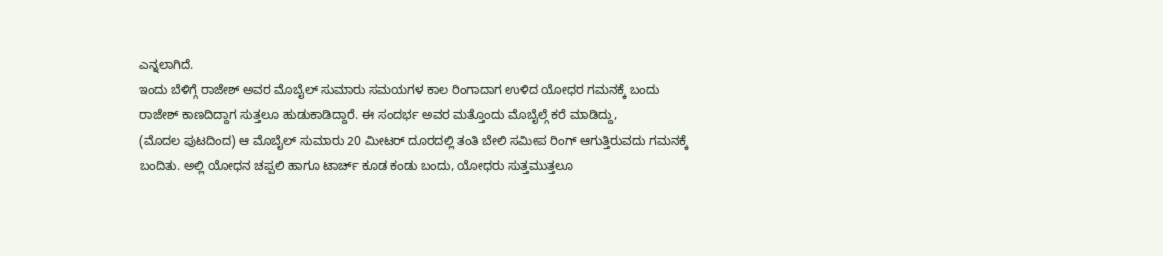ಎನ್ನಲಾಗಿದೆ.
ಇಂದು ಬೆಳಿಗ್ಗೆ ರಾಜೇಶ್ ಅವರ ಮೊಬೈಲ್ ಸುಮಾರು ಸಮಯಗಳ ಕಾಲ ರಿಂಗಾದಾಗ ಉಳಿದ ಯೋಧರ ಗಮನಕ್ಕೆ ಬಂದು ರಾಜೇಶ್ ಕಾಣದಿದ್ದಾಗ ಸುತ್ತಲೂ ಹುಡುಕಾಡಿದ್ದಾರೆ. ಈ ಸಂದರ್ಭ ಅವರ ಮತ್ತೊಂದು ಮೊಬೈಲ್ಗೆ ಕರೆ ಮಾಡಿದ್ದು,
(ಮೊದಲ ಪುಟದಿಂದ) ಆ ಮೊಬೈಲ್ ಸುಮಾರು 20 ಮೀಟರ್ ದೂರದಲ್ಲಿ ತಂತಿ ಬೇಲಿ ಸಮೀಪ ರಿಂಗ್ ಆಗುತ್ತಿರುವದು ಗಮನಕ್ಕೆ ಬಂದಿತು. ಅಲ್ಲಿ ಯೋಧನ ಚಪ್ಪಲಿ ಹಾಗೂ ಟಾರ್ಚ್ ಕೂಡ ಕಂಡು ಬಂದು, ಯೋಧರು ಸುತ್ತಮುತ್ತಲೂ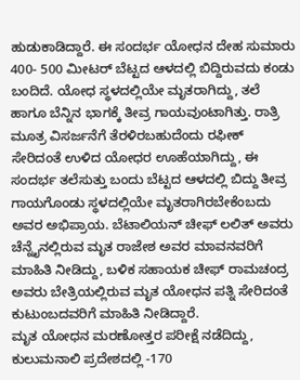ಹುಡುಕಾಡಿದ್ದಾರೆ. ಈ ಸಂದರ್ಭ ಯೋಧನ ದೇಹ ಸುಮಾರು 400- 500 ಮೀಟರ್ ಬೆಟ್ಟದ ಆಳದಲ್ಲಿ ಬಿದ್ದಿರುವದು ಕಂಡು ಬಂದಿದೆ. ಯೋಧ ಸ್ಥಳದಲ್ಲಿಯೇ ಮೃತರಾಗಿದ್ದು, ತಲೆ ಹಾಗೂ ಬೆನ್ನಿನ ಭಾಗಕ್ಕೆ ತೀವ್ರ ಗಾಯವುಂಟಾಗಿತ್ತು. ರಾತ್ರಿ ಮೂತ್ರ ವಿಸರ್ಜನೆಗೆ ತೆರಳಿರಬಹುದೆಂದು ರಫೀಕ್ ಸೇರಿದಂತೆ ಉಳಿದ ಯೋಧರ ಊಹೆಯಾಗಿದ್ದು, ಈ ಸಂದರ್ಭ ತಲೆಸುತ್ತು ಬಂದು ಬೆಟ್ಟದ ಆಳದಲ್ಲಿ ಬಿದ್ದು ತೀವ್ರ ಗಾಯಗೊಂಡು ಸ್ಥಳದಲ್ಲಿಯೇ ಮೃತರಾಗಿರಬೇಕೆಂಬದು ಅವರ ಅಭಿಪ್ರಾಯ. ಬೆಟಾಲಿಯನ್ ಚೀಫ್ ಲಲಿತ್ ಅವರು ಚೆನ್ನೈನಲ್ಲಿರುವ ಮೃತ ರಾಜೇಶ ಅವರ ಮಾವನವರಿಗೆ ಮಾಹಿತಿ ನೀಡಿದ್ದು, ಬಳಿಕ ಸಹಾಯಕ ಚೀಫ್ ರಾಮಚಂದ್ರ ಅವರು ಬೇತ್ರಿಯಲ್ಲಿರುವ ಮೃತ ಯೋಧನ ಪತ್ನಿ ಸೇರಿದಂತೆ ಕುಟುಂಬದವರಿಗೆ ಮಾಹಿತಿ ನೀಡಿದ್ದಾರೆ.
ಮೃತ ಯೋಧನ ಮರಣೋತ್ತರ ಪರೀಕ್ಷೆ ನಡೆದಿದ್ದು, ಕುಲುಮನಾಲಿ ಪ್ರದೇಶದಲ್ಲಿ -170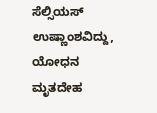ಸೆಲ್ಸಿಯಸ್ ಉಷ್ಣಾಂಶವಿದ್ದು, ಯೋಧನ ಮೃತದೇಹ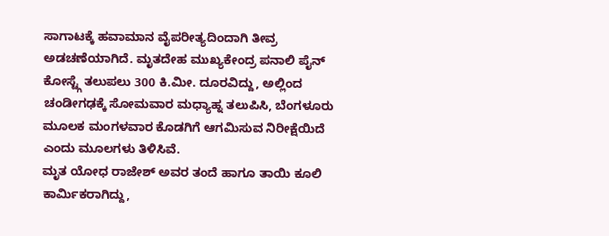ಸಾಗಾಟಕ್ಕೆ ಹವಾಮಾನ ವೈಪರೀತ್ಯದಿಂದಾಗಿ ತೀವ್ರ ಅಡಚಣೆಯಾಗಿದೆ. ಮೃತದೇಹ ಮುಖ್ಯಕೇಂದ್ರ ಪನಾಲಿ ಪೈನ್ ಕೋಸ್ಟ್ಗೆ ತಲುಪಲು 300 ಕಿ.ಮೀ. ದೂರವಿದ್ದು, ಅಲ್ಲಿಂದ ಚಂಡೀಗಢಕ್ಕೆ ಸೋಮವಾರ ಮಧ್ಯಾಹ್ನ ತಲುಪಿಸಿ, ಬೆಂಗಳೂರು ಮೂಲಕ ಮಂಗಳವಾರ ಕೊಡಗಿಗೆ ಆಗಮಿಸುವ ನಿರೀಕ್ಷೆಯಿದೆ ಎಂದು ಮೂಲಗಳು ತಿಳಿಸಿವೆ.
ಮೃತ ಯೋಧ ರಾಜೇಶ್ ಅವರ ತಂದೆ ಹಾಗೂ ತಾಯಿ ಕೂಲಿ ಕಾರ್ಮಿಕರಾಗಿದ್ದು,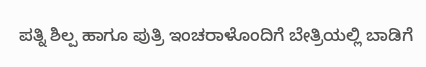ಪತ್ನಿ ಶಿಲ್ಪ ಹಾಗೂ ಪುತ್ರಿ ಇಂಚರಾಳೊಂದಿಗೆ ಬೇತ್ರಿಯಲ್ಲಿ ಬಾಡಿಗೆ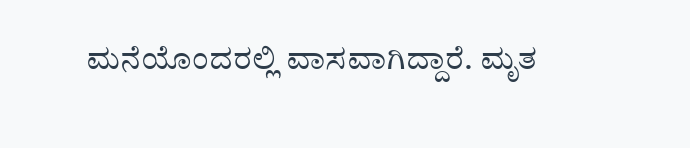ಮನೆಯೊಂದರಲ್ಲಿ ವಾಸವಾಗಿದ್ದಾರೆ. ಮೃತ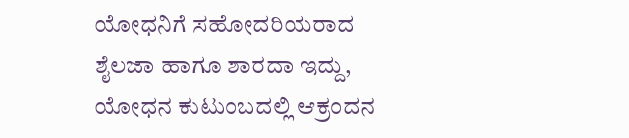ಯೋಧನಿಗೆ ಸಹೋದರಿಯರಾದ ಶೈಲಜಾ ಹಾಗೂ ಶಾರದಾ ಇದ್ದು, ಯೋಧನ ಕುಟುಂಬದಲ್ಲಿ ಆಕ್ರಂದನ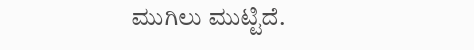ಮುಗಿಲು ಮುಟ್ಟಿದೆ.